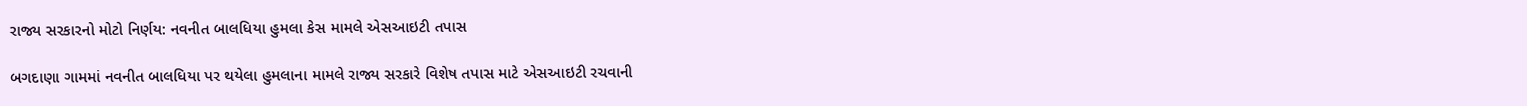રાજ્ય સરકારનો મોટો નિર્ણય: નવનીત બાલધિયા હુમલા કેસ મામલે એસઆઇટી તપાસ

બગદાણા ગામમાં નવનીત બાલધિયા પર થયેલા હુમલાના મામલે રાજ્ય સરકારે વિશેષ તપાસ માટે એસઆઇટી રચવાની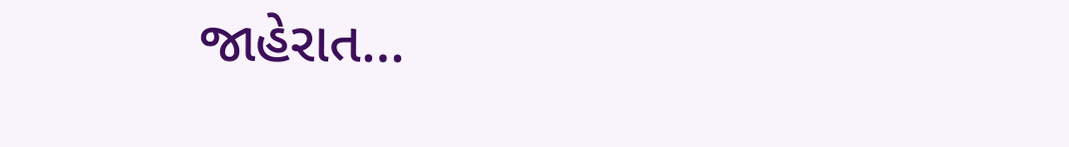જાહેરાત…